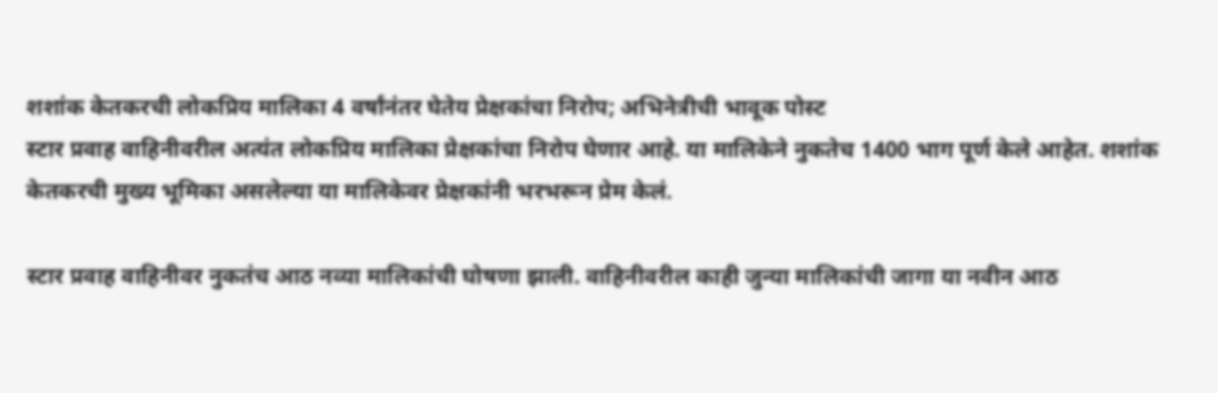शशांक केतकरची लोकप्रिय मालिका 4 वर्षांनंतर घेतेय प्रेक्षकांचा निरोप; अभिनेत्रीची भावूक पोस्ट
स्टार प्रवाह वाहिनीवरील अत्यंत लोकप्रिय मालिका प्रेक्षकांचा निरोप घेणार आहे. या मालिकेने नुकतेच 1400 भाग पूर्ण केले आहेत. शशांक केतकरची मुख्य भूमिका असलेल्या या मालिकेवर प्रेक्षकांनी भरभरून प्रेम केलं.

स्टार प्रवाह वाहिनीवर नुकतंच आठ नव्या मालिकांची घोषणा झाली. वाहिनीवरील काही जुन्या मालिकांची जागा या नवीन आठ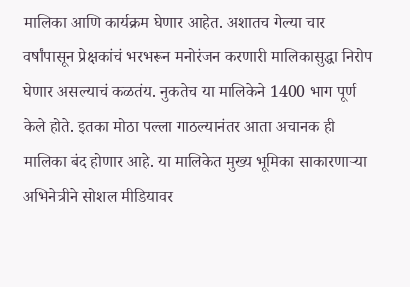मालिका आणि कार्यक्रम घेणार आहेत. अशातच गेल्या चार वर्षांपासून प्रेक्षकांचं भरभरून मनोरंजन करणारी मालिकासुद्धा निरोप घेणार असल्याचं कळतंय. नुकतेच या मालिकेने 1400 भाग पूर्ण केले होते. इतका मोठा पल्ला गाठल्यानंतर आता अचानक ही मालिका बंद होणार आहे. या मालिकेत मुख्य भूमिका साकारणाऱ्या अभिनेत्रीने सोशल मीडियावर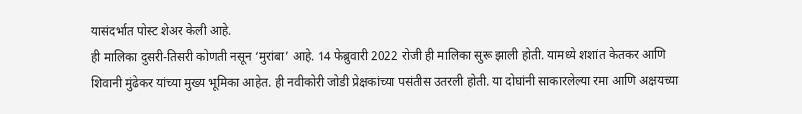यासंदर्भात पोस्ट शेअर केली आहे.
ही मालिका दुसरी-तिसरी कोणती नसून ‘मुरांबा’ आहे. 14 फेब्रुवारी 2022 रोजी ही मालिका सुरू झाली होती. यामध्ये शशांत केतकर आणि शिवानी मुंढेकर यांच्या मुख्य भूमिका आहेत. ही नवीकोरी जोडी प्रेक्षकांच्या पसंतीस उतरली होती. या दोघांनी साकारलेल्या रमा आणि अक्षयच्या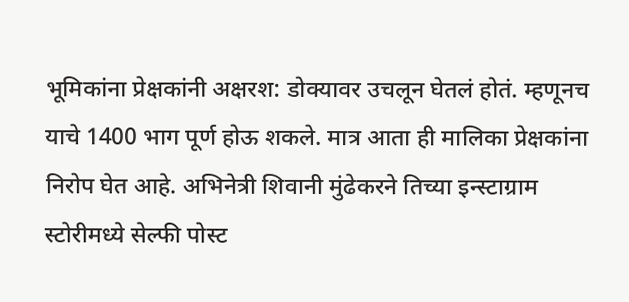भूमिकांना प्रेक्षकांनी अक्षरश: डोक्यावर उचलून घेतलं होतं. म्हणूनच याचे 1400 भाग पूर्ण होऊ शकले. मात्र आता ही मालिका प्रेक्षकांना निरोप घेत आहे. अभिनेत्री शिवानी मुंढेकरने तिच्या इन्स्टाग्राम स्टोरीमध्ये सेल्फी पोस्ट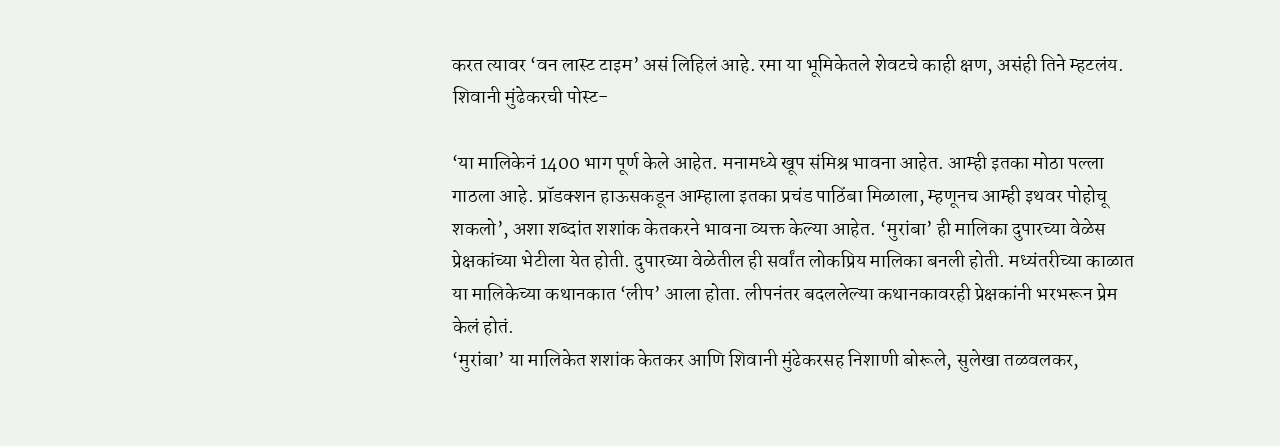करत त्यावर ‘वन लास्ट टाइम’ असं लिहिलं आहे. रमा या भूमिकेतले शेवटचे काही क्षण, असंही तिने म्हटलंय.
शिवानी मुंढेकरची पोस्ट-

‘या मालिकेनं 1400 भाग पूर्ण केले आहेत. मनामध्ये खूप संमिश्र भावना आहेत. आम्ही इतका मोठा पल्ला गाठला आहे. प्रॉडक्शन हाऊसकडून आम्हाला इतका प्रचंड पाठिंबा मिळाला, म्हणूनच आम्ही इथवर पोहोचू शकलो’, अशा शब्दांत शशांक केतकरने भावना व्यक्त केल्या आहेत. ‘मुरांबा’ ही मालिका दुपारच्या वेळेस प्रेक्षकांच्या भेटीला येत होती. दुपारच्या वेळेतील ही सर्वांत लोकप्रिय मालिका बनली होती. मध्यंतरीच्या काळात या मालिकेच्या कथानकात ‘लीप’ आला होता. लीपनंतर बदललेल्या कथानकावरही प्रेक्षकांनी भरभरून प्रेम केलं होतं.
‘मुरांबा’ या मालिकेत शशांक केतकर आणि शिवानी मुंढेकरसह निशाणी बोरूले, सुलेखा तळवलकर,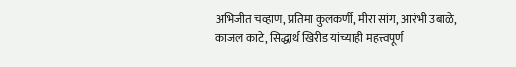अभिजीत चव्हाण, प्रतिमा कुलकर्णी, मीरा सांग, आरंभी उबाळे, काजल काटे, सिद्धार्थ खिरीड यांच्याही महत्त्वपूर्ण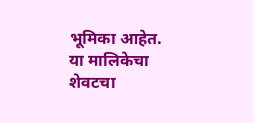भूमिका आहेत. या मालिकेचा शेवटचा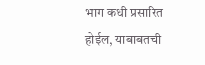भाग कधी प्रसारित होईल, याबाबतची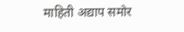माहिती अद्याप समोर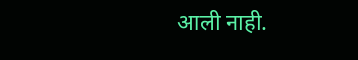आली नाही.